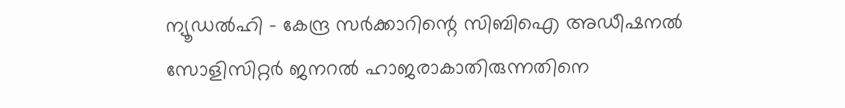ന്യൂഡൽഹി – കേന്ദ്ര സർക്കാറിന്റെ സിബിഐ അഡീഷനൽ സോളിസിറ്റർ ജനറൽ ഹാജരാകാതിരുന്നതിനെ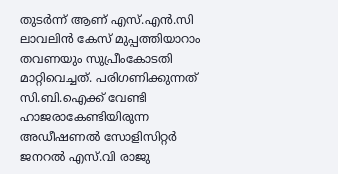തുടർന്ന് ആണ് എസ്.എൻ.സി ലാവലിൻ കേസ് മുപ്പത്തിയാറാം തവണയും സുപ്രീംകോടതി മാറ്റിവെച്ചത്. പരിഗണിക്കുന്നത് സി.ബി.ഐക്ക് വേണ്ടി ഹാജരാകേണ്ടിയിരുന്ന അഡീഷണൽ സോളിസിറ്റർ ജനറൽ എസ്.വി രാജു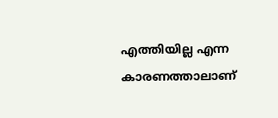എത്തിയില്ല എന്ന കാരണത്താലാണ്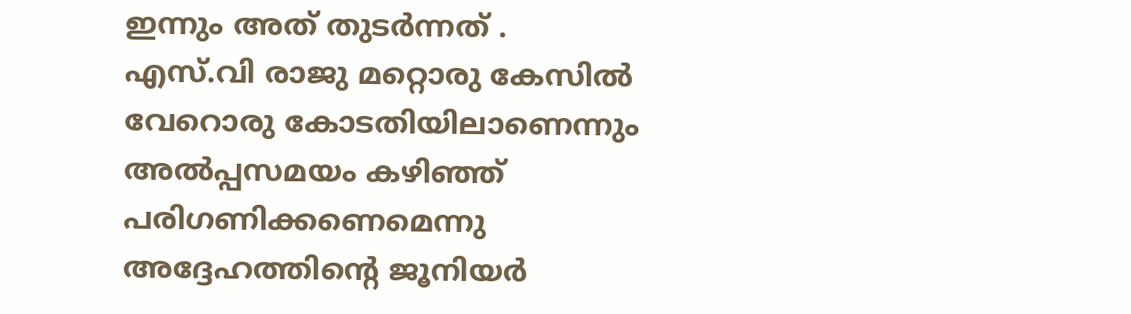ഇന്നും അത് തുടർന്നത് .
എസ്.വി രാജു മറ്റൊരു കേസിൽ വേറൊരു കോടതിയിലാണെന്നും അൽപ്പസമയം കഴിഞ്ഞ് പരിഗണിക്കണെമെന്നു അദ്ദേഹത്തിന്റെ ജൂനിയർ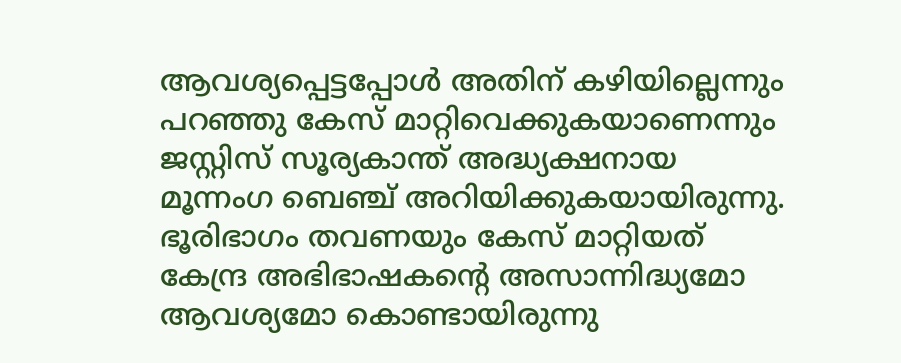ആവശ്യപ്പെട്ടപ്പോൾ അതിന് കഴിയില്ലെന്നും പറഞ്ഞു കേസ് മാറ്റിവെക്കുകയാണെന്നും ജസ്റ്റിസ് സൂര്യകാന്ത് അദ്ധ്യക്ഷനായ മൂന്നംഗ ബെഞ്ച് അറിയിക്കുകയായിരുന്നു. ഭൂരിഭാഗം തവണയും കേസ് മാറ്റിയത് കേന്ദ്ര അഭിഭാഷകന്റെ അസാന്നിദ്ധ്യമോ ആവശ്യമോ കൊണ്ടായിരുന്നു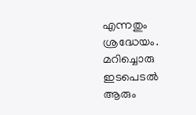എന്നതും ശ്രദ്ധേയം.
മറിച്ചൊരു ഇടപെടൽ ആരും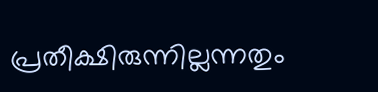പ്രതീക്ഷിരുന്നില്ലന്നതും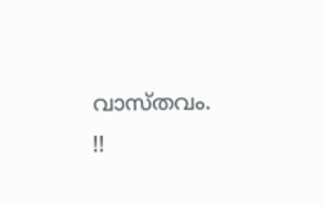വാസ്തവം. !!